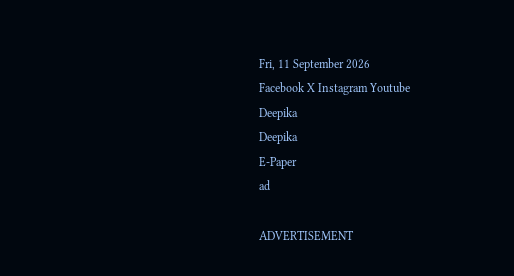Fri, 11 September 2026
Facebook X Instagram Youtube
Deepika
Deepika
E-Paper
ad

ADVERTISEMENT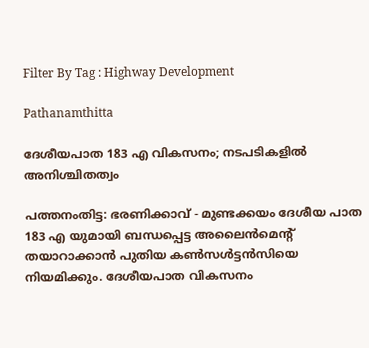Filter By Tag : Highway Development

Pathanamthitta

ദേശീയപാത 183 എ വികസനം; നടപടികളിൽ അനിശ്ചിതത്വം

പത്തനംതിട്ട: ഭരണിക്കാവ് - മുണ്ടക്കയം ദേശീയ പാത 183 എ യുമായി ബന്ധപ്പെട്ട അലൈൻമെന്‍റ് തയാറാക്കാൻ പുതിയ കൺസൾട്ടൻസിയെ നിയമിക്കും. ദേശീയപാത വികസനം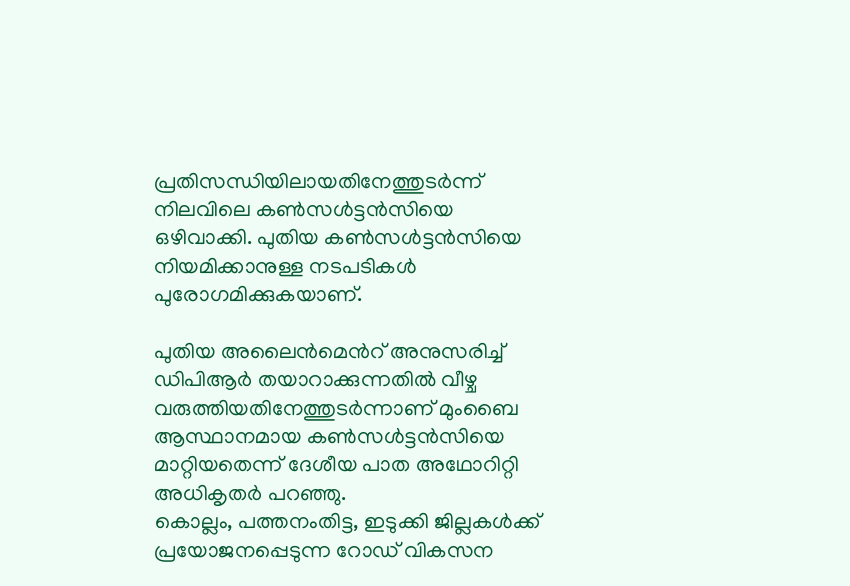പ്രതിസന്ധിയിലായതിനേത്തുടർന്ന് നിലവിലെ കൺസൾട്ടൻസിയെ ഒഴിവാക്കി. പുതിയ കൺസൾട്ടൻസിയെ നിയമിക്കാനുള്ള നടപടികൾ പുരോഗമിക്കുകയാണ്.

പുതിയ അലൈൻമെന്‍റ് അനുസരിച്ച് ഡിപിആർ തയാറാക്കുന്നതിൽ വീഴ്ച വരുത്തിയതിനേത്തുടർന്നാണ് മുംബൈ ആസ്ഥാനമായ കൺസൾട്ടൻസിയെ മാറ്റിയതെന്ന് ദേശീയ പാത അഥോറിറ്റി അധികൃതർ പറഞ്ഞു.
കൊല്ലം, പത്തനംതിട്ട, ഇടുക്കി ജില്ലകൾക്ക് പ്രയോജനപ്പെടുന്ന റോഡ് വികസന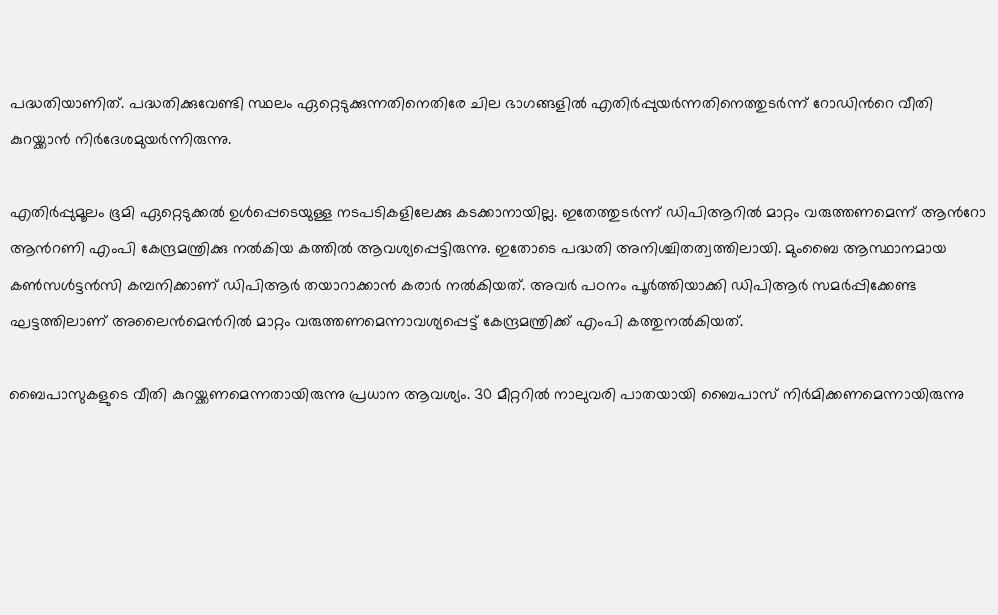പദ്ധതിയാണിത്. പദ്ധതിക്കുവേണ്ടി സ്ഥലം ഏറ്റെടുക്കുന്നതിനെതിരേ ചില ഭാഗങ്ങളിൽ എതിർപ്പുയർന്നതിനെത്തുടർന്ന് റോഡിന്‍റെ വീതി കുറയ്ക്കാൻ നിർദേശമുയർന്നിരുന്നു.

എതിർപ്പുമൂലം ഭൂമി ഏറ്റെടുക്കൽ ഉൾപ്പെടെയുള്ള നടപടികളിലേക്കു കടക്കാനായില്ല. ഇതേത്തുടർന്ന് ഡിപിആറിൽ മാറ്റം വരുത്തണമെന്ന് ആന്‍റോ ആന്‍റണി എംപി കേന്ദ്രമന്ത്രിക്കു നൽകിയ കത്തിൽ ആവശ്യപ്പെട്ടിരുന്നു. ഇതോടെ പദ്ധതി അനിശ്ചിതത്വത്തിലായി. മുംബൈ ആസ്ഥാനമായ കൺസൾട്ടൻസി കമ്പനിക്കാണ് ഡിപിആർ തയാറാക്കാൻ കരാർ നൽകിയത്. അവർ പഠനം പൂർത്തിയാക്കി ഡിപിആർ സമർപ്പിക്കേണ്ട ഘട്ടത്തിലാണ് അലൈൻമെന്‍റിൽ മാറ്റം വരുത്തണമെന്നാവശ്യപ്പെട്ട് കേന്ദ്രമന്ത്രിക്ക് എംപി കത്തുനൽകിയത്.

ബൈപാസുകളുടെ വീതി കുറയ്ക്കണമെന്നതായിരുന്നു പ്രധാന ആവശ്യം. 30 മീറ്ററിൽ നാലുവരി പാതയായി ബൈപാസ് നിർമിക്കണമെന്നായിരുന്നു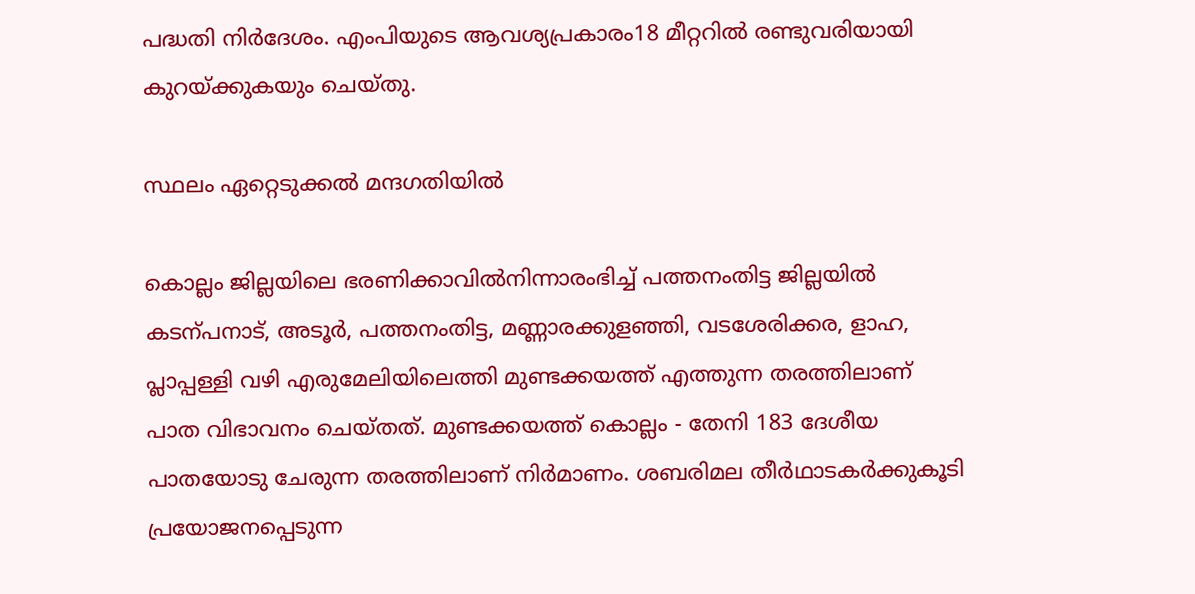പദ്ധതി നിർദേശം. എംപിയുടെ ആവശ്യപ്രകാരം18 മീറ്ററിൽ രണ്ടുവരിയായി കുറയ്ക്കുകയും ചെയ്തു.

സ്ഥലം ഏറ്റെടുക്കൽ മന്ദഗതിയിൽ

കൊല്ലം ജില്ലയിലെ ഭരണിക്കാവിൽനിന്നാരംഭിച്ച് പത്തനംതിട്ട ജില്ലയിൽ കടന്പനാട്, അടൂർ, പത്തനംതിട്ട, മണ്ണാരക്കുളഞ്ഞി, വടശേരിക്കര, ളാഹ, പ്ലാപ്പള്ളി വഴി എരുമേലിയിലെത്തി മുണ്ടക്കയത്ത് എത്തുന്ന തരത്തിലാണ് പാത വിഭാവനം ചെയ്തത്. മുണ്ടക്കയത്ത് കൊല്ലം - തേനി 183 ദേശീയ പാതയോടു ചേരുന്ന തരത്തിലാണ് നിർമാണം. ശബരിമല തീർഥാടകർക്കുകൂടി പ്രയോജനപ്പെടുന്ന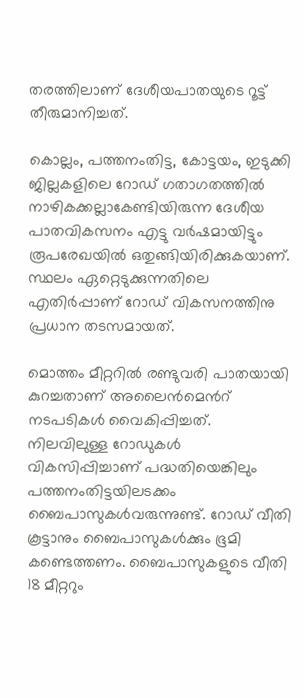തരത്തിലാണ് ദേശീയപാതയുടെ റൂട്ട് തീരുമാനിച്ചത്.

കൊല്ലം, പത്തനംതിട്ട, കോട്ടയം, ഇടുക്കി ജില്ലകളിലെ റോഡ് ഗതാഗതത്തിൽ നാഴികക്കല്ലാകേണ്ടിയിരുന്ന ദേശീയ പാതവികസനം എട്ടു വർഷമായിട്ടും രൂപരേഖയിൽ ഒതുങ്ങിയിരിക്കുകയാണ്. സ്ഥലം ഏറ്റെടുക്കുന്നതിലെ എതിർപ്പാണ് റോഡ് വികസനത്തിനു പ്രധാന തടസമായത്.

മൊത്തം മീറ്ററിൽ രണ്ടുവരി പാതയായി കുറച്ചതാണ് അലൈൻമെന്‍റ് നടപടികൾ വൈകിപ്പിച്ചത്. നിലവിലുള്ള റോഡുകൾ വികസിപ്പിച്ചാണ് പദ്ധതിയെങ്കിലും പത്തനംതിട്ടയിലടക്കം ബൈപാസുകൾവരുന്നുണ്ട്. റോഡ് വീതി കൂട്ടാനും ബൈപാസുകൾക്കും ഭൂമി കണ്ടെത്തണം. ബൈപാസുകളുടെ വീതി 18 മീറ്ററും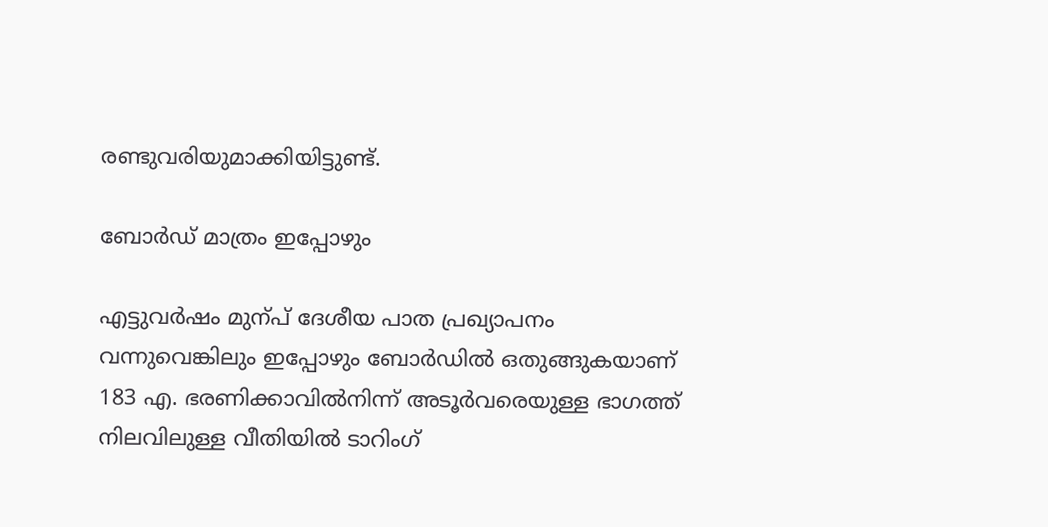രണ്ടുവരിയുമാക്കിയിട്ടുണ്ട്.

ബോർഡ് മാത്രം ഇപ്പോഴും

എട്ടുവർഷം മുന്പ് ദേശീയ പാത പ്രഖ്യാപനം വന്നുവെങ്കിലും ഇപ്പോഴും ബോർഡിൽ ഒതുങ്ങുകയാണ് 183 എ. ഭരണിക്കാവിൽനിന്ന് അടൂർവരെയുള്ള ഭാഗത്ത് നിലവിലുള്ള വീതിയിൽ ടാറിംഗ്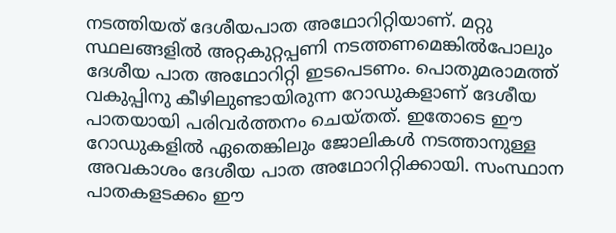നടത്തിയത് ദേശീയപാത അഥോറിറ്റിയാണ്. മറ്റു സ്ഥലങ്ങളിൽ അറ്റകുറ്റപ്പണി നടത്തണമെങ്കിൽപോലും ദേശീയ പാത അഥോറിറ്റി ഇടപെടണം. പൊതുമരാമത്ത് വകുപ്പിനു കീഴിലുണ്ടായിരുന്ന റോഡുകളാണ് ദേശീയ പാതയായി പരിവർത്തനം ചെയ്തത്. ഇതോടെ ഈ റോഡുകളിൽ ഏതെങ്കിലും ജോലികൾ നടത്താനുള്ള അവകാശം ദേശീയ പാത അഥോറിറ്റിക്കായി. സംസ്ഥാന പാതകളടക്കം ഈ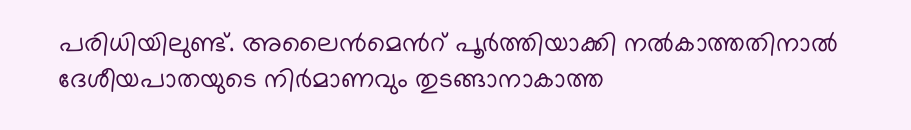പരിധിയിലുണ്ട്. അലൈൻമെന്‍റ് പൂർ‌ത്തിയാക്കി നൽകാത്തതിനാൽ ദേശീയപാതയുടെ നിർമാണവും തുടങ്ങാനാകാത്ത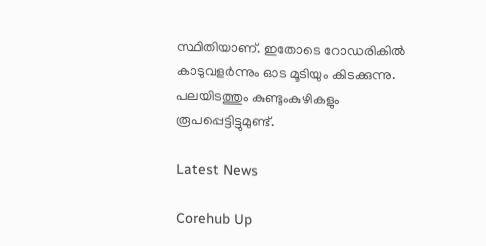സ്ഥിതിയാണ്. ഇതോടെ റോഡരികിൽ കാടുവളർന്നും ഓട മൂടിയും കിടക്കുന്നു. പലയിടത്തും കുണ്ടുംകുഴികളും രൂപപ്പെട്ടിട്ടുമുണ്ട്.

Latest News

Corehub Up